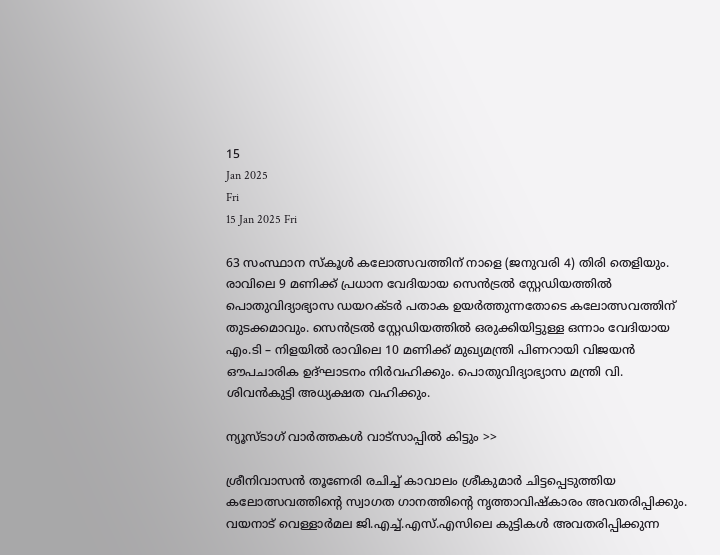15
Jan 2025
Fri
15 Jan 2025 Fri

63 സംസ്ഥാന സ്‌കൂള്‍ കലോത്സവത്തിന് നാളെ (ജനുവരി 4) തിരി തെളിയും. രാവിലെ 9 മണിക്ക് പ്രധാന വേദിയായ സെന്‍ട്രല്‍ സ്റ്റേഡിയത്തില്‍ പൊതുവിദ്യാഭ്യാസ ഡയറക്ടര്‍ പതാക ഉയര്‍ത്തുന്നതോടെ കലോത്സവത്തിന് തുടക്കമാവും. സെന്‍ട്രല്‍ സ്റ്റേഡിയത്തില്‍ ഒരുക്കിയിട്ടുള്ള ഒന്നാം വേദിയായ എം.ടി – നിളയില്‍ രാവിലെ 10 മണിക്ക് മുഖ്യമന്ത്രി പിണറായി വിജയന്‍ ഔപചാരിക ഉദ്ഘാടനം നിര്‍വഹിക്കും. പൊതുവിദ്യാഭ്യാസ മന്ത്രി വി. ശിവന്‍കുട്ടി അധ്യക്ഷത വഹിക്കും.

ന്യൂസ്ടാഗ് വാര്‍ത്തകള്‍ വാട്‌സാപ്പില്‍ കിട്ടും >>

ശ്രീനിവാസന്‍ തൂണേരി രചിച്ച് കാവാലം ശ്രീകുമാര്‍ ചിട്ടപ്പെടുത്തിയ കലോത്സവത്തിന്റെ സ്വാഗത ഗാനത്തിന്റെ നൃത്താവിഷ്‌കാരം അവതരിപ്പിക്കും. വയനാട് വെള്ളാര്‍മല ജി.എച്ച്.എസ്.എസിലെ കുട്ടികള്‍ അവതരിപ്പിക്കുന്ന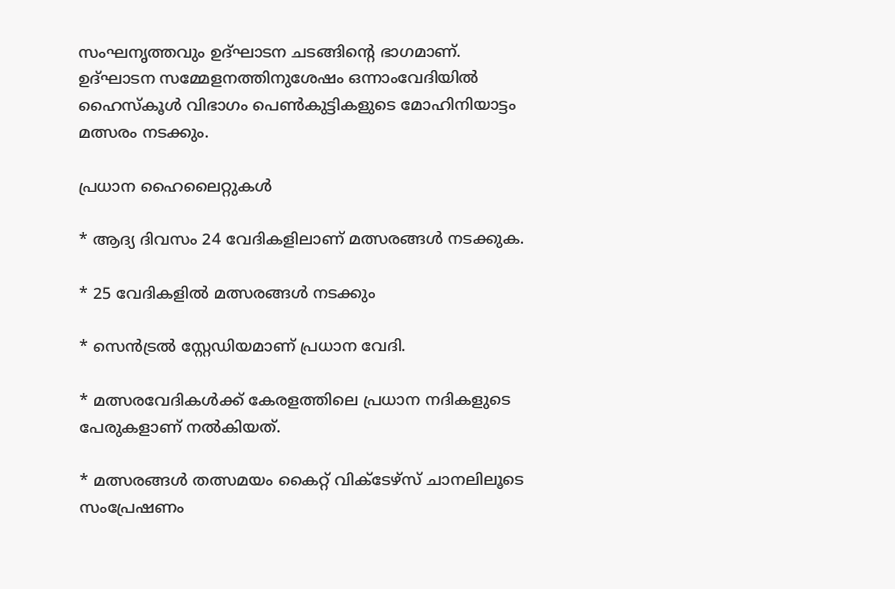സംഘനൃത്തവും ഉദ്ഘാടന ചടങ്ങിന്റെ ഭാഗമാണ്. ഉദ്ഘാടന സമ്മേളനത്തിനുശേഷം ഒന്നാംവേദിയില്‍ ഹൈസ്‌കൂള്‍ വിഭാഗം പെണ്‍കുട്ടികളുടെ മോഹിനിയാട്ടം മത്സരം നടക്കും.

പ്രധാന ഹൈലൈറ്റുകള്‍

* ആദ്യ ദിവസം 24 വേദികളിലാണ് മത്സരങ്ങള്‍ നടക്കുക.

* 25 വേദികളില്‍ മത്സരങ്ങള്‍ നടക്കും

* സെന്‍ട്രല്‍ സ്റ്റേഡിയമാണ് പ്രധാന വേദി.

* മത്സരവേദികള്‍ക്ക് കേരളത്തിലെ പ്രധാന നദികളുടെ പേരുകളാണ് നല്‍കിയത്.

* മത്സരങ്ങള്‍ തത്സമയം കൈറ്റ് വിക്ടേഴ്‌സ് ചാനലിലൂടെ സംപ്രേഷണം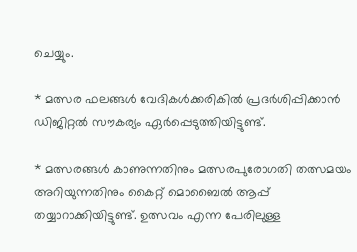ചെയ്യും.

* മത്സര ഫലങ്ങള്‍ വേദികള്‍ക്കരികില്‍ പ്രദര്‍ശിപ്പിക്കാന്‍ ഡിജിറ്റല്‍ സൗകര്യം ഏര്‍പ്പെടുത്തിയിട്ടുണ്ട്.

* മത്സരങ്ങള്‍ കാണുന്നതിനും മത്സരപുരോഗതി തത്സമയം അറിയുന്നതിനും കൈറ്റ് മൊബൈല്‍ ആപ്പ് തയ്യാറാക്കിയിട്ടുണ്ട്. ഉത്സവം എന്ന പേരിലുള്ള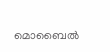മൊബൈല്‍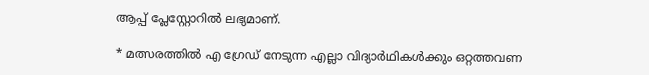ആപ്പ് പ്ലേസ്റ്റോറില്‍ ലഭ്യമാണ്.

* മത്സരത്തില്‍ എ ഗ്രേഡ് നേടുന്ന എല്ലാ വിദ്യാര്‍ഥികള്‍ക്കും ഒറ്റത്തവണ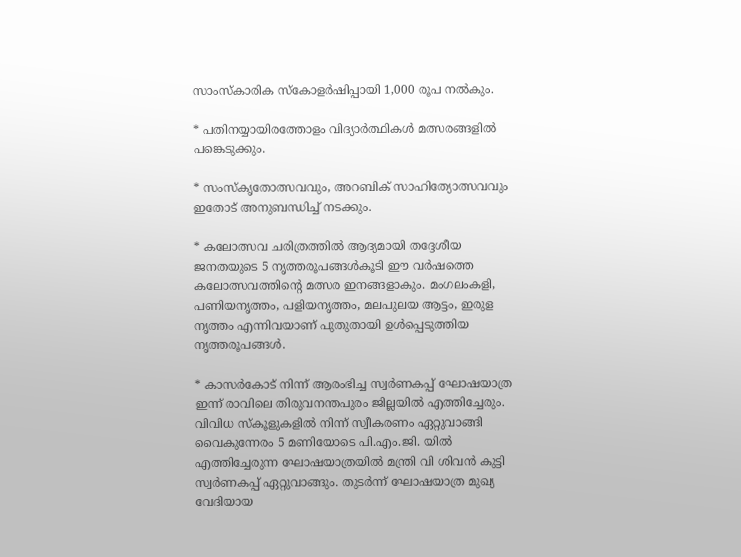സാംസ്‌കാരിക സ്‌കോളര്‍ഷിപ്പായി 1,000 രൂപ നല്‍കും.

* പതിനയ്യായിരത്തോളം വിദ്യാര്‍ത്ഥികള്‍ മത്സരങ്ങളില്‍ പങ്കെടുക്കും.

* സംസ്‌കൃതോത്സവവും, അറബിക് സാഹിത്യോത്സവവും ഇതോട് അനുബന്ധിച്ച് നടക്കും.

* കലോത്സവ ചരിത്രത്തില്‍ ആദ്യമായി തദ്ദേശീയ ജനതയുടെ 5 നൃത്തരൂപങ്ങള്‍കൂടി ഈ വര്‍ഷത്തെ കലോത്സവത്തിന്റെ മത്സര ഇനങ്ങളാകും. മംഗലംകളി, പണിയനൃത്തം, പളിയനൃത്തം, മലപുലയ ആട്ടം, ഇരുള നൃത്തം എന്നിവയാണ് പുതുതായി ഉള്‍പ്പെടുത്തിയ നൃത്തരൂപങ്ങള്‍.

* കാസര്‍കോട് നിന്ന് ആരംഭിച്ച സ്വര്‍ണകപ്പ് ഘോഷയാത്ര ഇന്ന് രാവിലെ തിരുവനന്തപുരം ജില്ലയില്‍ എത്തിച്ചേരും. വിവിധ സ്‌കൂളുകളില്‍ നിന്ന് സ്വീകരണം ഏറ്റുവാങ്ങി വൈകുന്നേരം 5 മണിയോടെ പി.എം.ജി. യില്‍ എത്തിച്ചേരുന്ന ഘോഷയാത്രയില്‍ മന്ത്രി വി ശിവന്‍ കുട്ടി സ്വര്‍ണകപ്പ് ഏറ്റുവാങ്ങും. തുടര്‍ന്ന് ഘോഷയാത്ര മുഖ്യ വേദിയായ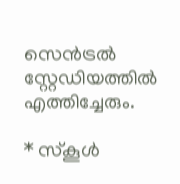സെന്‍ട്രല്‍ സ്റ്റേഡിയത്തില്‍ എത്തിച്ചേരും.

* സ്‌കൂള്‍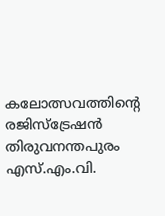കലോത്സവത്തിന്റെ രജിസ്‌ട്രേഷന്‍ തിരുവനന്തപുരം എസ്.എം.വി.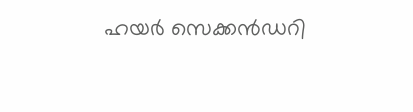ഹയര്‍ സെക്കന്‍ഡറി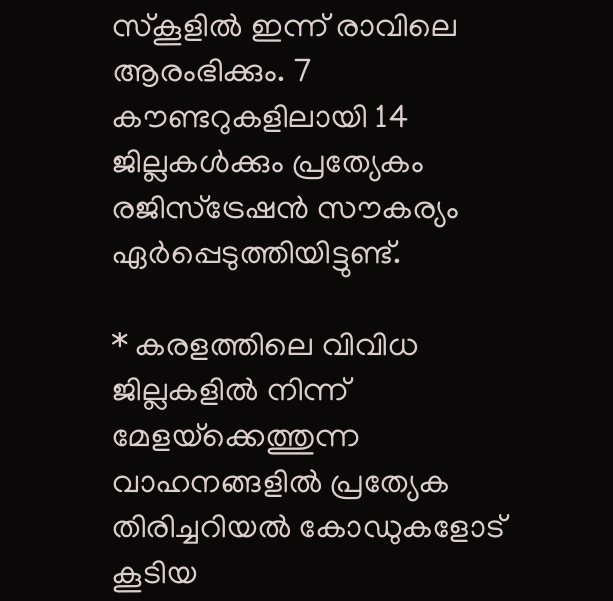സ്‌കൂളില്‍ ഇന്ന് രാവിലെ ആരംഭിക്കും. 7 കൗണ്ടറുകളിലായി 14 ജില്ലകള്‍ക്കും പ്രത്യേകം രജിസ്‌ട്രേഷന്‍ സൗകര്യം ഏര്‍പ്പെടുത്തിയിട്ടുണ്ട്.

* കരളത്തിലെ വിവിധ ജില്ലകളില്‍ നിന്ന് മേളയ്‌ക്കെത്തുന്ന വാഹനങ്ങളില്‍ പ്രത്യേക തിരിച്ചറിയല്‍ കോഡുകളോട് കൂടിയ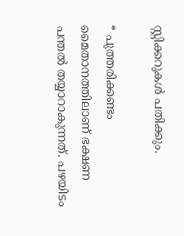സ്റ്റിക്കറുകള്‍ പതിക്കും.

* പുത്തരിക്കണ്ടം മൈതാനത്തിലാണ് ഭക്ഷണ പന്തല്‍ തയ്യാറാകുന്നത്. പഴയിടം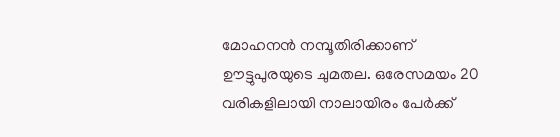മോഹനന്‍ നമ്പൂതിരിക്കാണ് ഊട്ടുപുരയുടെ ചുമതല. ഒരേസമയം 20 വരികളിലായി നാലായിരം പേര്‍ക്ക്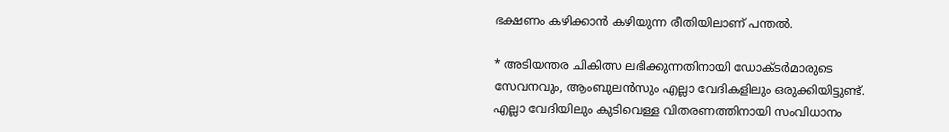ഭക്ഷണം കഴിക്കാന്‍ കഴിയുന്ന രീതിയിലാണ് പന്തല്‍.

* അടിയന്തര ചികിത്സ ലഭിക്കുന്നതിനായി ഡോക്ടര്‍മാരുടെ സേവനവും, ആംബുലന്‍സും എല്ലാ വേദികളിലും ഒരുക്കിയിട്ടുണ്ട്. എല്ലാ വേദിയിലും കുടിവെള്ള വിതരണത്തിനായി സംവിധാനം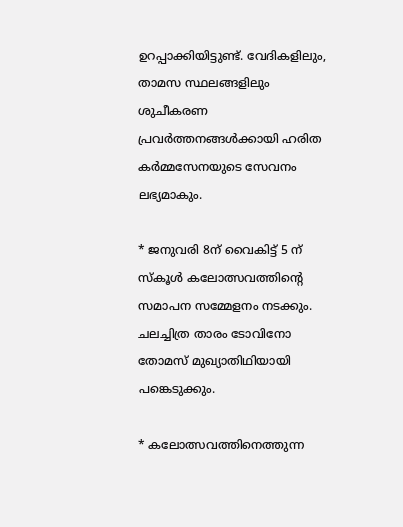ഉറപ്പാക്കിയിട്ടുണ്ട്. വേദികളിലും, താമസ സ്ഥലങ്ങളിലും ശുചീകരണ പ്രവര്‍ത്തനങ്ങള്‍ക്കായി ഹരിത കര്‍മ്മസേനയുടെ സേവനം ലഭ്യമാകും.

* ജനുവരി 8ന് വൈകിട്ട് 5 ന് സ്‌കൂള്‍ കലോത്സവത്തിന്റെ സമാപന സമ്മേളനം നടക്കും. ചലച്ചിത്ര താരം ടോവിനോ തോമസ് മുഖ്യാതിഥിയായി പങ്കെടുക്കും.

* കലോത്സവത്തിനെത്തുന്ന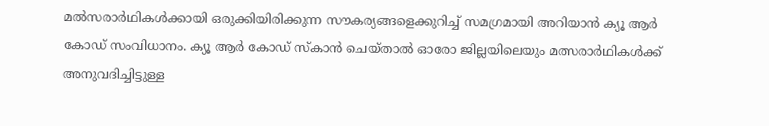മല്‍സരാര്‍ഥികള്‍ക്കായി ഒരുക്കിയിരിക്കുന്ന സൗകര്യങ്ങളെക്കുറിച്ച് സമഗ്രമായി അറിയാന്‍ ക്യൂ ആര്‍ കോഡ് സംവിധാനം. ക്യൂ ആര്‍ കോഡ് സ്‌കാന്‍ ചെയ്താല്‍ ഓരോ ജില്ലയിലെയും മത്സരാര്‍ഥികള്‍ക്ക് അനുവദിച്ചിട്ടുള്ള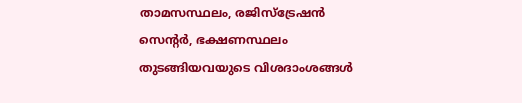താമസസ്ഥലം, രജിസ്‌ട്രേഷന്‍ സെന്റര്‍, ഭക്ഷണസ്ഥലം തുടങ്ങിയവയുടെ വിശദാംശങ്ങള്‍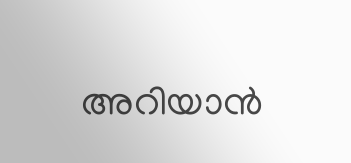അറിയാന്‍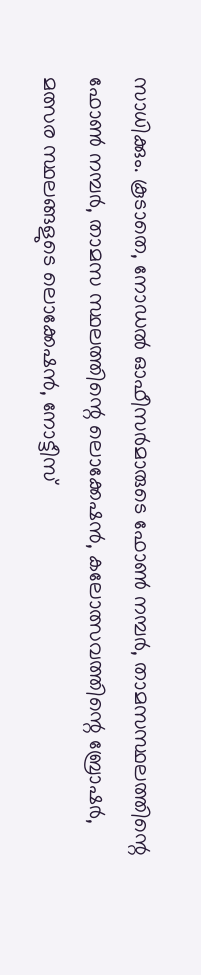സാധിക്കും. കൂടാതെ, നോഡല്‍ ഓഫീസര്‍മാരുടെ ഫോണ്‍ നമ്പര്‍, താമസസ്ഥലത്തിന്റെ ഫോണ്‍ നമ്പര്‍, താമസ സ്ഥലത്തിന്റെ ലൊക്കേഷന്‍, കലോത്സവത്തിന്റെ ബ്രോഷര്‍, മത്സര സ്ഥലങ്ങളുടെ ലൊക്കേഷന്‍, നോട്ടീസ്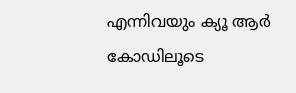എന്നിവയും ക്യൂ ആര്‍ കോഡിലൂടെ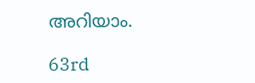അറിയാം.

63rd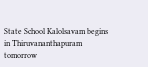State School Kalolsavam begins in Thiruvananthapuram tomorrow